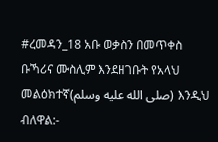#ረመዳን_18 አቡ ወቃስን በመጥቀስ ቡኻሪና ሙስሊም እንደዘገቡት የአላህ መልዕክተኛ(صلى الله عليه وسلم) እንዲህ ብለዋል:-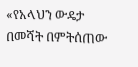«የአላህን ውዴታ በመሻት በምትሰጠው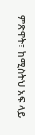ምጽዋት፣ ከሚስትህ አፍ ላይ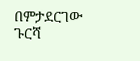በምታደርገው ጉርሻ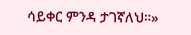ሳይቀር ምንዳ ታገኛለህ።»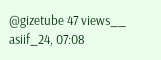@gizetube 47 views__ asiif_24, 07:08